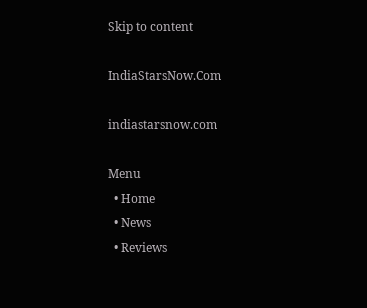Skip to content

IndiaStarsNow.Com

indiastarsnow.com

Menu
  • Home
  • News
  • Reviews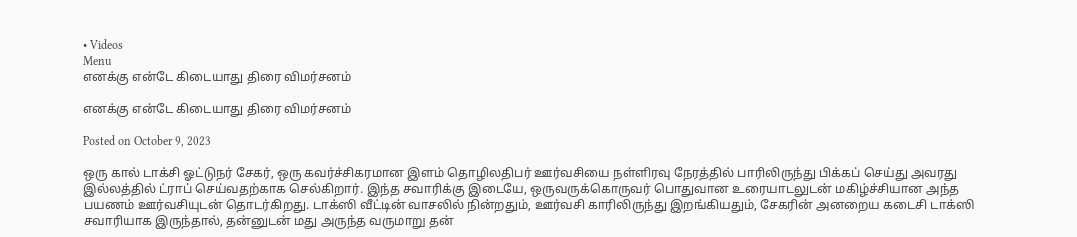• Videos
Menu
எனக்கு என்டே கிடையாது திரை விமர்சனம்

எனக்கு என்டே கிடையாது திரை விமர்சனம்

Posted on October 9, 2023

ஒரு கால் டாக்சி ஓட்டுநர் சேகர், ஒரு கவர்ச்சிகரமான இளம் தொழிலதிபர் ஊர்வசியை நள்ளிரவு நேரத்தில் பாரிலிருந்து பிக்கப் செய்து அவரது இல்லத்தில் ட்ராப் செய்வதற்காக செல்கிறார். இந்த சவாரிக்கு இடையே, ஒருவருக்கொருவர் பொதுவான உரையாடலுடன் மகிழ்ச்சியான அந்த பயணம் ஊர்வசியுடன் தொடர்கிறது. டாக்ஸி வீட்டின் வாசலில் நின்றதும், ஊர்வசி காரிலிருந்து இறங்கியதும், சேகரின் அனறைய கடைசி டாக்ஸி சவாரியாக இருந்தால், தன்னுடன் மது அருந்த வருமாறு தன்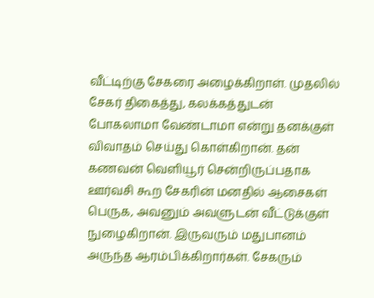வீட்டிற்கு சேகரை அழைக்கிறாள். முதலில் சேகர் திகைத்து, கலக்கத்துடன் போகலாமா வேண்டாமா என்று தனக்குள் விவாதம் செய்து கொள்கிறான். தன் கணவன் வெளியூர் சென்றிருப்பதாக ஊர்வசி கூற சேகரின் மனதில் ஆசைகள் பெருக, அவனும் அவளுடன் வீட்டுக்குள் நுழைகிறான். இருவரும் மதுபானம் அருந்த ஆரம்பிக்கிறார்கள். சேகரும்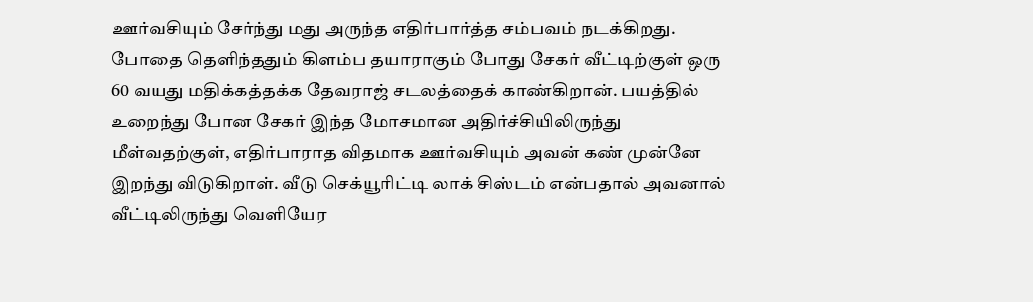ஊர்வசியும் சேர்ந்து மது அருந்த எதிர்பார்த்த சம்பவம் நடக்கிறது. போதை தெளிந்ததும் கிளம்ப தயாராகும் போது சேகர் வீட்டிற்குள் ஒரு 60 வயது மதிக்கத்தக்க தேவராஜ் சடலத்தைக் காண்கிறான். பயத்தில் உறைந்து போன சேகர் இந்த மோசமான அதிர்ச்சியிலிருந்து மீள்வதற்குள், எதிர்பாராத விதமாக ஊர்வசியும் அவன் கண் முன்னே இறந்து விடுகிறாள். வீடு செக்யூரிட்டி லாக் சிஸ்டம் என்பதால் அவனால் வீட்டிலிருந்து வெளியேர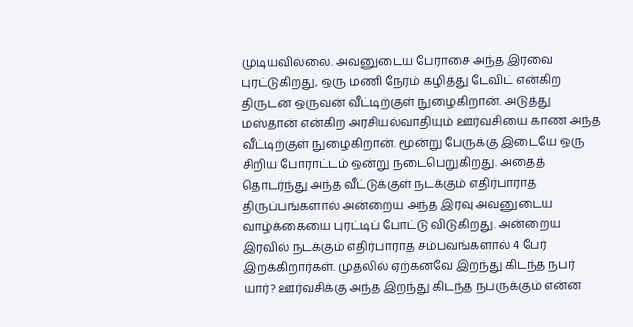முடியவில்லை. அவனுடைய பேராசை அந்த இரவை புரட்டுகிறது, ஒரு மணி நேரம் கழித்து டேவிட் என்கிற திருடன் ஒருவன் வீட்டிற்குள் நுழைகிறான். அடுத்து மஸ்தான் என்கிற அரசியல்வாதியும் ஊர்வசியை காண அந்த வீட்டிற்குள் நுழைகிறான். மூன்று பேருக்கு இடையே ஒரு சிறிய போராட்டம் ஒன்று நடைபெறுகிறது. அதைத் தொடர்ந்து அந்த வீட்டுக்குள் நடக்கும் எதிர்பாராத திருப்பங்களால் அன்றைய அந்த இரவு அவனுடைய வாழ்க்கையை புரட்டிப் போட்டு விடுகிறது. அன்றைய இரவில் நடக்கும் எதிர்பாராத சம்பவங்களால் 4 பேர் இறக்கிறார்கள். முதலில் ஏற்கனவே இறந்து கிடந்த நபர் யார்? ஊர்வசிக்கு அந்த இறந்து கிடந்த நபருக்கும் என்ன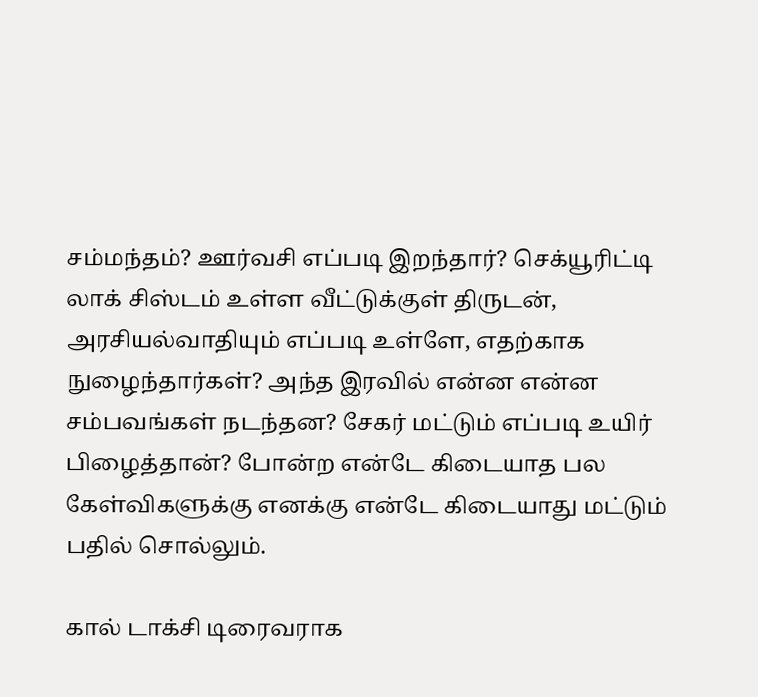சம்மந்தம்? ஊர்வசி எப்படி இறந்தார்? செக்யூரிட்டி லாக் சிஸ்டம் உள்ள வீட்டுக்குள் திருடன், அரசியல்வாதியும் எப்படி உள்ளே, எதற்காக நுழைந்தார்கள்? அந்த இரவில் என்ன என்ன சம்பவங்கள் நடந்தன? சேகர் மட்டும் எப்படி உயிர் பிழைத்தான்? போன்ற என்டே கிடையாத பல கேள்விகளுக்கு எனக்கு என்டே கிடையாது மட்டும் பதில் சொல்லும்.

கால் டாக்சி டிரைவராக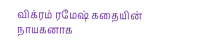விக்ரம் ரமேஷ் கதையின் நாயகனாக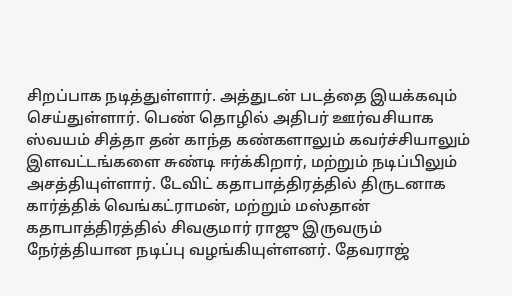சிறப்பாக நடித்துள்ளார். அத்துடன் படத்தை இயக்கவும் செய்துள்ளார். பெண் தொழில் அதிபர் ஊர்வசியாக ஸ்வயம் சித்தா தன் காந்த கண்களாலும் கவர்ச்சியாலும் இளவட்டங்களை சுண்டி ஈர்க்கிறார், மற்றும் நடிப்பிலும் அசத்தியுள்ளார். டேவிட் கதாபாத்திரத்தில் திருடனாக கார்த்திக் வெங்கட்ராமன், மற்றும் மஸ்தான் கதாபாத்திரத்தில் சிவகுமார் ராஜு இருவரும் நேர்த்தியான நடிப்பு வழங்கியுள்ளனர். தேவராஜ்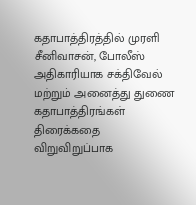கதாபாத்திரத்தில் முரளி சீனிவாசன், போலீஸ் அதிகாரியாக சக்திவேல் மற்றும் அனைத்து துணை கதாபாத்திரங்கள் திரைக்கதை விறுவிறுப்பாக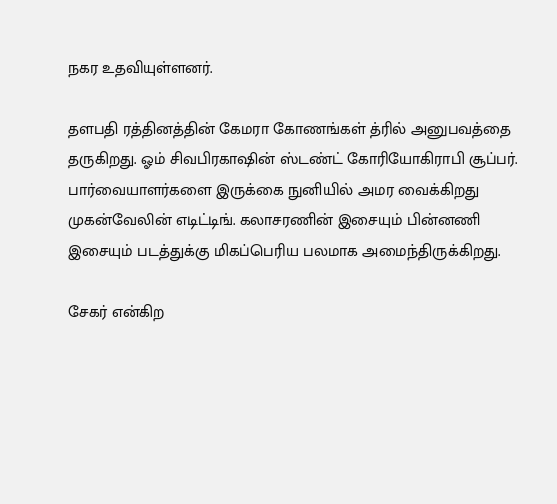நகர உதவியுள்ளனர்.

தளபதி ரத்தினத்தின் கேமரா கோணங்கள் த்ரில் அனுபவத்தை தருகிறது. ஓம் சிவபிரகாஷின் ஸ்டண்ட் கோரியோகிராபி சூப்பர். பார்வையாளர்களை இருக்கை நுனியில் அமர வைக்கிறது முகன்வேலின் எடிட்டிங். கலாசரணின் இசையும் பின்னணி இசையும் படத்துக்கு மிகப்பெரிய பலமாக அமைந்திருக்கிறது.

சேகர் என்கிற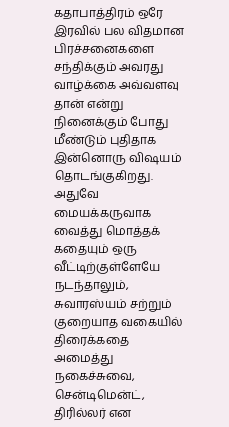கதாபாத்திரம் ஒரே இரவில் பல விதமான பிரச்சனைகளை சந்திக்கும் அவரது வாழ்க்கை அவ்வளவு தான் என்று நினைக்கும் போது மீண்டும் புதிதாக இன்னொரு விஷயம் தொடங்குகிறது. அதுவே மையக்கருவாக வைத்து மொத்தக் கதையும் ஒரு வீட்டிற்குள்ளேயே நடந்தாலும், சுவாரஸ்யம் சற்றும் குறையாத வகையில் திரைக்கதை அமைத்து நகைச்சுவை, சென்டிமென்ட், திரில்லர் என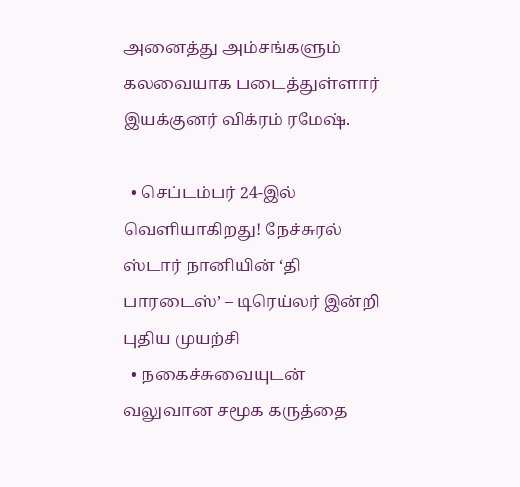அனைத்து அம்சங்களும் கலவையாக படைத்துள்ளார் இயக்குனர் விக்ரம் ரமேஷ்.

  • செப்டம்பர் 24-இல் வெளியாகிறது! நேச்சுரல் ஸ்டார் நானியின் ‘தி பாரடைஸ்’ – டிரெய்லர் இன்றி புதிய முயற்சி
  • நகைச்சுவையுடன் வலுவான சமூக கருத்தை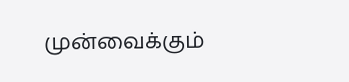முன்வைக்கும்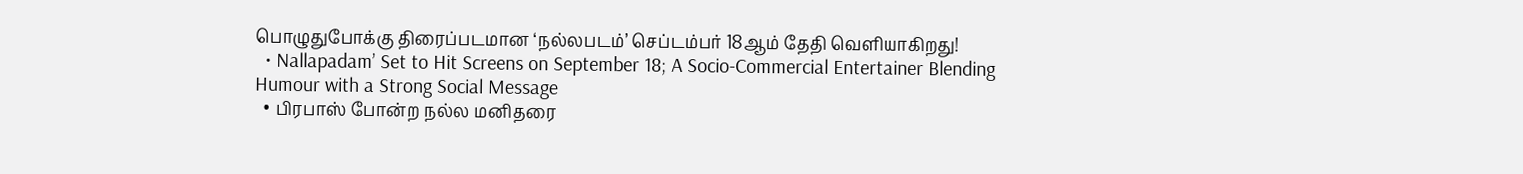பொழுதுபோக்கு திரைப்படமான ‘நல்லபடம்’ செப்டம்பர் 18ஆம் தேதி வெளியாகிறது!
  • Nallapadam’ Set to Hit Screens on September 18; A Socio-Commercial Entertainer Blending Humour with a Strong Social Message
  • பிரபாஸ் போன்ற நல்ல மனிதரை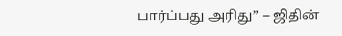பார்ப்பது அரிது” – ஜிதின்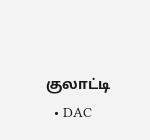குலாட்டி
  • DAC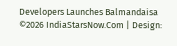Developers Launches Balmandaisa
©2026 IndiaStarsNow.Com | Design: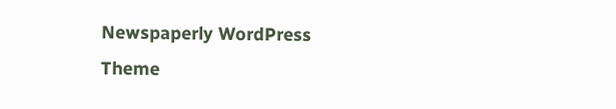Newspaperly WordPress Theme